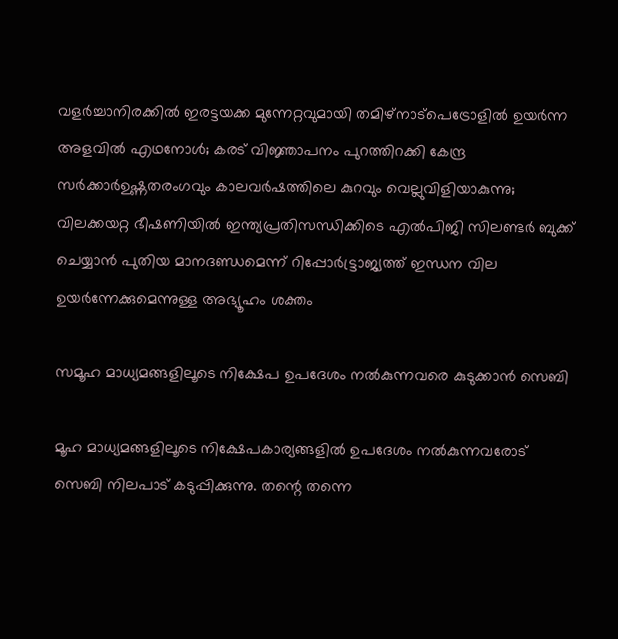വളർച്ചാനിരക്കിൽ ഇരട്ടയക്ക മുന്നേറ്റവുമായി തമിഴ്നാട്പെട്രോളിൽ ഉയർന്ന അളവിൽ എഥനോൾ; കരട് വിജ്ഞാപനം പുറത്തിറക്കി കേന്ദ്ര സർക്കാർഉഷ്ണതരംഗവും കാലവർഷത്തിലെ കുറവും വെല്ലുവിളിയാകുന്നു; വിലക്കയറ്റ ഭീഷണിയില്‍ ഇന്ത്യപ്രതിസന്ധിക്കിടെ എൽപിജി സിലണ്ടർ ബുക്ക് ചെയ്യാൻ പുതിയ മാനദണ്ഡമെന്ന് റിപ്പോര്‍ട്ട്രാജ്യത്ത് ഇന്ധന വില ഉയർന്നേക്കുമെന്നുള്ള അഭ്യൂഹം ശക്തം

സമൂഹ മാധ്യമങ്ങളിലൂടെ നിക്ഷേപ ഉപദേശം നൽകുന്നവരെ കുടുക്കാൻ സെബി

മൂഹ മാധ്യമങ്ങളിലൂടെ നിക്ഷേപകാര്യങ്ങളിൽ ഉപദേശം നൽകുന്നവരോട് സെബി നിലപാട് കടുപ്പിക്കുന്നു. തന്റെ തന്നെ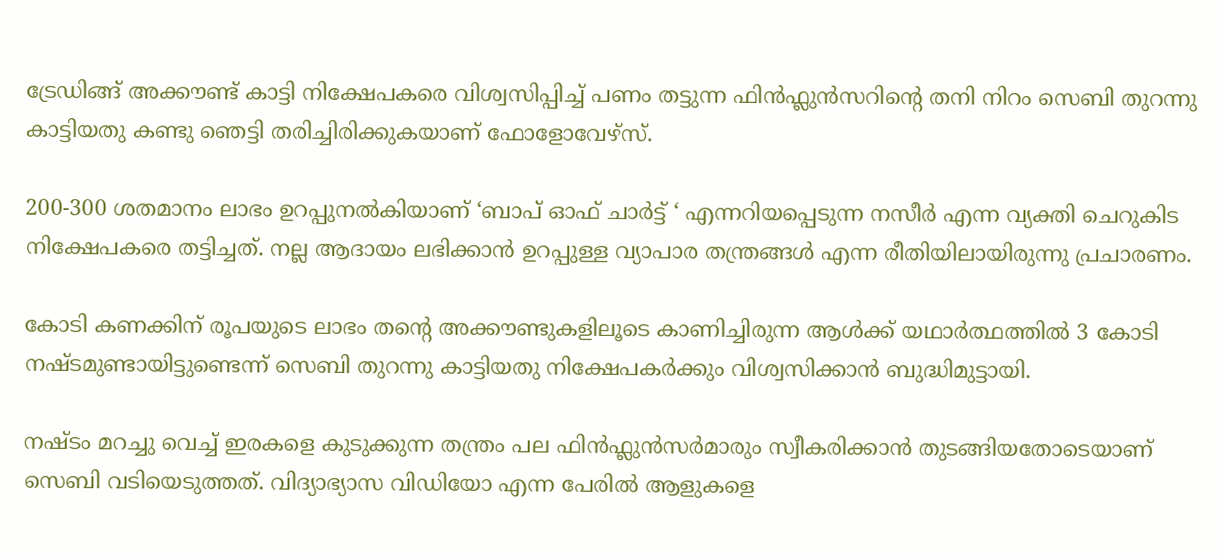ട്രേഡിങ്ങ് അക്കൗണ്ട് കാട്ടി നിക്ഷേപകരെ വിശ്വസിപ്പിച്ച് പണം തട്ടുന്ന ഫിൻഫ്ലുൻസറിന്റെ തനി നിറം സെബി തുറന്നു കാട്ടിയതു കണ്ടു ഞെട്ടി തരിച്ചിരിക്കുകയാണ് ഫോളോവേഴ്സ്.

200-300 ശതമാനം ലാഭം ഉറപ്പുനൽകിയാണ് ‘ബാപ് ഓഫ് ചാർട്ട് ‘ എന്നറിയപ്പെടുന്ന നസീർ എന്ന വ്യക്തി ചെറുകിട നിക്ഷേപകരെ തട്ടിച്ചത്. നല്ല ആദായം ലഭിക്കാൻ ഉറപ്പുള്ള വ്യാപാര തന്ത്രങ്ങൾ എന്ന രീതിയിലായിരുന്നു പ്രചാരണം.

കോടി കണക്കിന് രൂപയുടെ ലാഭം തന്റെ അക്കൗണ്ടുകളിലൂടെ കാണിച്ചിരുന്ന ആൾക്ക് യഥാർത്ഥത്തിൽ 3 കോടി നഷ്ടമുണ്ടായിട്ടുണ്ടെന്ന് സെബി തുറന്നു കാട്ടിയതു നിക്ഷേപകർക്കും വിശ്വസിക്കാൻ ബുദ്ധിമുട്ടായി.

നഷ്ടം മറച്ചു വെച്ച് ഇരകളെ കുടുക്കുന്ന തന്ത്രം പല ഫിൻഫ്ലുൻസർമാരും സ്വീകരിക്കാൻ തുടങ്ങിയതോടെയാണ് സെബി വടിയെടുത്തത്. വിദ്യാഭ്യാസ വിഡിയോ എന്ന പേരിൽ ആളുകളെ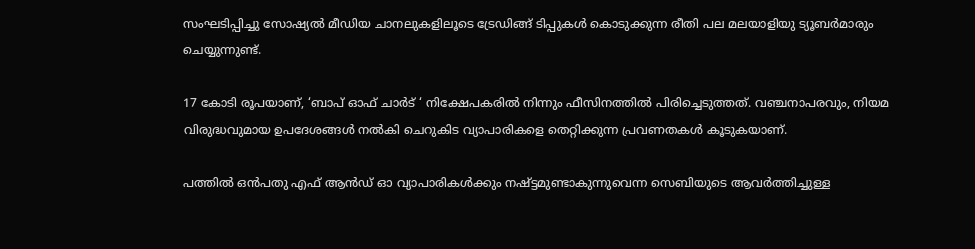സംഘടിപ്പിച്ചു സോഷ്യൽ മീഡിയ ചാനലുകളിലൂടെ ട്രേഡിങ്ങ് ടിപ്പുകൾ കൊടുക്കുന്ന രീതി പല മലയാളിയു ട്യൂബർമാരും ചെയ്യുന്നുണ്ട്.

17 കോടി രൂപയാണ്, ‘ബാപ് ഓഫ് ചാർട് ‘ നിക്ഷേപകരിൽ നിന്നും ഫീസിനത്തിൽ പിരിച്ചെടുത്തത്. വഞ്ചനാപരവും, നിയമ വിരുദ്ധവുമായ ഉപദേശങ്ങൾ നൽകി ചെറുകിട വ്യാപാരികളെ തെറ്റിക്കുന്ന പ്രവണതകൾ കൂടുകയാണ്.

പത്തിൽ ഒൻപതു എഫ് ആൻഡ് ഓ വ്യാപാരികൾക്കും നഷ്ട്ടമുണ്ടാകുന്നുവെന്ന സെബിയുടെ ആവർത്തിച്ചുള്ള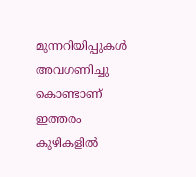മുന്നറിയിപ്പുകൾ അവഗണിച്ചു കൊണ്ടാണ് ഇത്തരം കുഴികളിൽ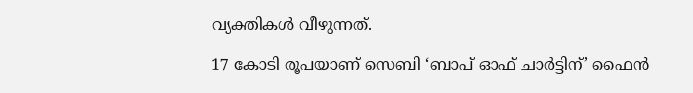വ്യക്തികൾ വീഴുന്നത്.

17 കോടി രൂപയാണ് സെബി ‘ബാപ് ഓഫ് ചാർട്ടിന്’ ഫൈൻ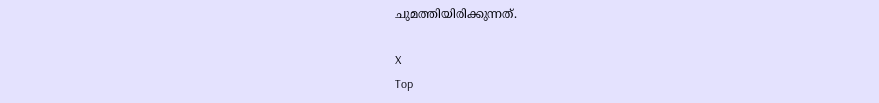ചുമത്തിയിരിക്കുന്നത്.

X
Top